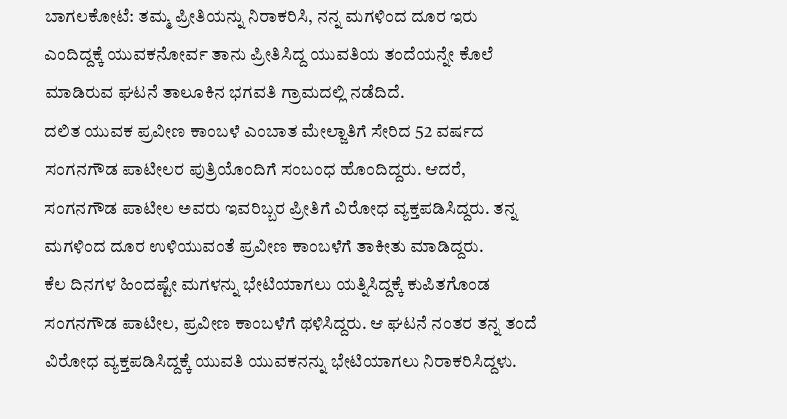ಬಾಗಲಕೋಟೆ: ತಮ್ಮ ಪ್ರೀತಿಯನ್ನು ನಿರಾಕರಿಸಿ, ನನ್ನ ಮಗಳಿಂದ ದೂರ ಇರು ಎಂದಿದ್ದಕ್ಕೆ ಯುವಕನೋರ್ವ ತಾನು ಪ್ರೀತಿಸಿದ್ದ ಯುವತಿಯ ತಂದೆಯನ್ನೇ ಕೊಲೆ ಮಾಡಿರುವ ಘಟನೆ ತಾಲೂಕಿನ ಭಗವತಿ ಗ್ರಾಮದಲ್ಲಿ ನಡೆದಿದೆ.
ದಲಿತ ಯುವಕ ಪ್ರವೀಣ ಕಾಂಬಳೆ ಎಂಬಾತ ಮೇಲ್ಜಾತಿಗೆ ಸೇರಿದ 52 ವರ್ಷದ ಸಂಗನಗೌಡ ಪಾಟೀಲರ ಪುತ್ರಿಯೊಂದಿಗೆ ಸಂಬಂಧ ಹೊಂದಿದ್ದರು. ಆದರೆ, ಸಂಗನಗೌಡ ಪಾಟೀಲ ಅವರು ಇವರಿಬ್ಬರ ಪ್ರೀತಿಗೆ ವಿರೋಧ ವ್ಯಕ್ತಪಡಿಸಿದ್ದರು. ತನ್ನ ಮಗಳಿಂದ ದೂರ ಉಳಿಯುವಂತೆ ಪ್ರವೀಣ ಕಾಂಬಳೆಗೆ ತಾಕೀತು ಮಾಡಿದ್ದರು.
ಕೆಲ ದಿನಗಳ ಹಿಂದಷ್ಟೇ ಮಗಳನ್ನು ಭೇಟಿಯಾಗಲು ಯತ್ನಿಸಿದ್ದಕ್ಕೆ ಕುಪಿತಗೊಂಡ ಸಂಗನಗೌಡ ಪಾಟೀಲ, ಪ್ರವೀಣ ಕಾಂಬಳೆಗೆ ಥಳಿಸಿದ್ದರು. ಆ ಘಟನೆ ನಂತರ ತನ್ನ ತಂದೆ ವಿರೋಧ ವ್ಯಕ್ತಪಡಿಸಿದ್ದಕ್ಕೆ ಯುವತಿ ಯುವಕನನ್ನು ಭೇಟಿಯಾಗಲು ನಿರಾಕರಿಸಿದ್ದಳು.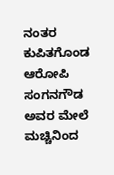ನಂತರ ಕುಪಿತಗೊಂಡ ಆರೋಪಿ ಸಂಗನಗೌಡ ಅವರ ಮೇಲೆ ಮಚ್ಚಿನಿಂದ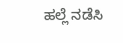ಹಲ್ಲೆ ನಡೆಸಿ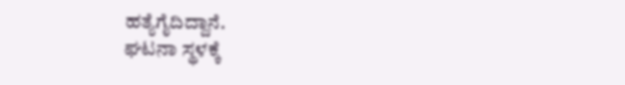ಹತ್ಯೆಗೈದಿದ್ದಾನೆ.
ಘಟನಾ ಸ್ಥಳಕ್ಕೆ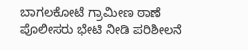ಬಾಗಲಕೋಟೆ ಗ್ರಾಮೀಣ ಠಾಣೆ ಪೊಲೀಸರು ಭೇಟಿ ನೀಡಿ ಪರಿಶೀಲನೆ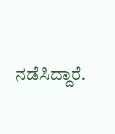ನಡೆಸಿದ್ದಾರೆ.